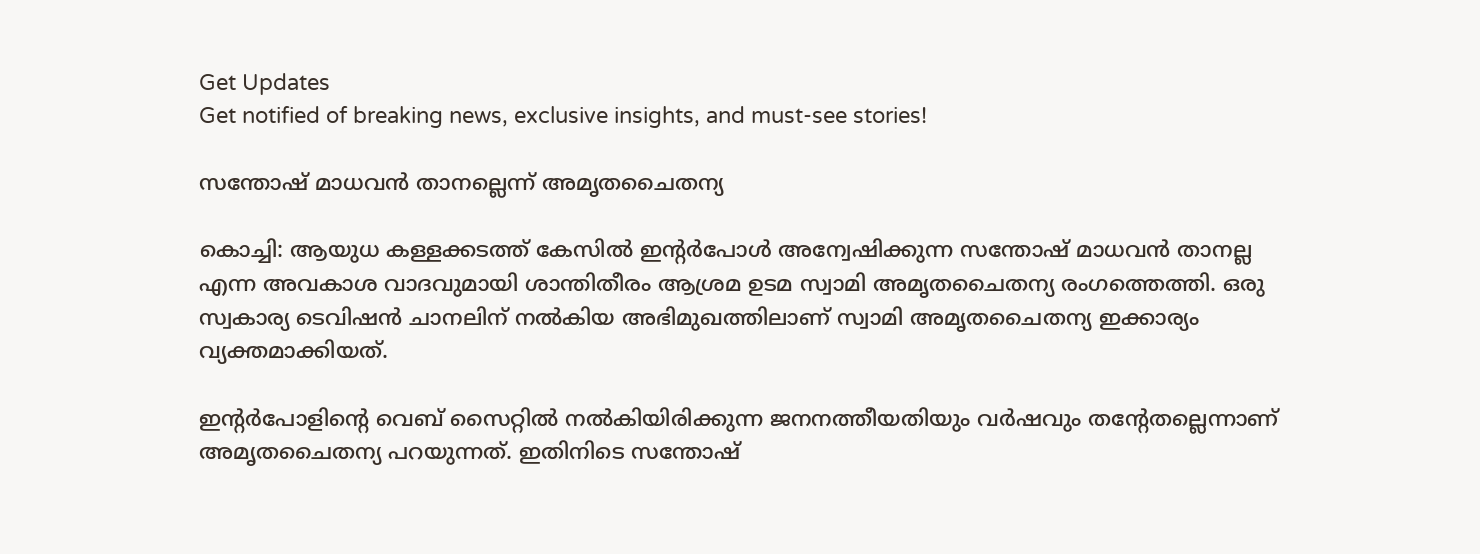Get Updates
Get notified of breaking news, exclusive insights, and must-see stories!

സന്തോഷ്‌ മാധവന്‍ താനല്ലെന്ന്‌ അമൃതചൈതന്യ

കൊച്ചി: ആയുധ കള്ളക്കടത്ത്‌ കേസില്‍ ഇന്റര്‍പോള്‍ അന്വേഷിക്കുന്ന സന്തോഷ്‌ മാധവന്‍ താനല്ല എന്ന അവകാശ വാദവുമായി ശാന്തിതീരം ആശ്രമ ഉടമ സ്വാമി അമൃതചൈതന്യ രംഗത്തെത്തി. ഒരു സ്വകാര്യ ടെവിഷന്‍ ചാനലിന്‌ നല്‍കിയ അഭിമുഖത്തിലാണ്‌ സ്വാമി അമൃതചൈതന്യ ഇക്കാര്യം വ്യക്തമാക്കിയത്‌.

ഇന്റര്‍പോളിന്റെ വെബ്‌ സൈറ്റില്‍ നല്‍കിയിരിക്കുന്ന ജനനത്തീയതിയും വര്‍ഷവും തന്റേതല്ലെന്നാണ്‌ അമൃതചൈതന്യ പറയുന്നത്‌. ഇതിനിടെ സന്തോഷ്‌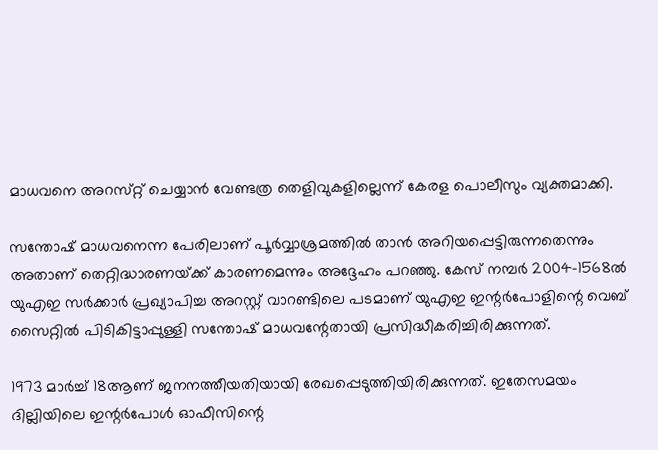മാധവനെ അറസ്‌റ്റ്‌ ചെയ്യാന്‍ വേണ്ടത്ര തെളിവുകളില്ലെന്ന്‌ കേരള പൊലീസും വ്യക്തമാക്കി.

സന്തോഷ്‌ മാധവനെന്ന പേരിലാണ്‌ പൂര്‍വ്വാശ്രമത്തില്‍ താന്‍ അറിയപ്പെട്ടിരുന്നതെന്നും അതാണ്‌ തെറ്റിദ്ധാരണയ്‌ക്ക്‌ കാരണമെന്നും അദ്ദേഹം പറഞ്ഞു. കേസ്‌ നമ്പര്‍ 2004-1568ല്‍ യുഎഇ സര്‍ക്കാര്‍ പ്രഖ്യാപിച്ച അറസ്റ്റ്‌ വാറണ്ടിലെ പടമാണ്‌ യുഎഇ ഇന്റര്‍പോളിന്റെ വെബ്‌ സൈറ്റില്‍ പിടികിട്ടാപ്പുള്ളി സന്തോഷ്‌ മാധവന്റേതായി പ്രസിദ്ധീകരിച്ചിരിക്കുന്നത്‌.

1973 മാര്‍ച്ച്‌ 18ആണ്‌ ജനനത്തീയതിയായി രേഖപ്പെടുത്തിയിരിക്കുന്നത്‌. ഇതേസമയം ദില്ലിയിലെ ഇന്റര്‍പോള്‍ ഓഫീസിന്റെ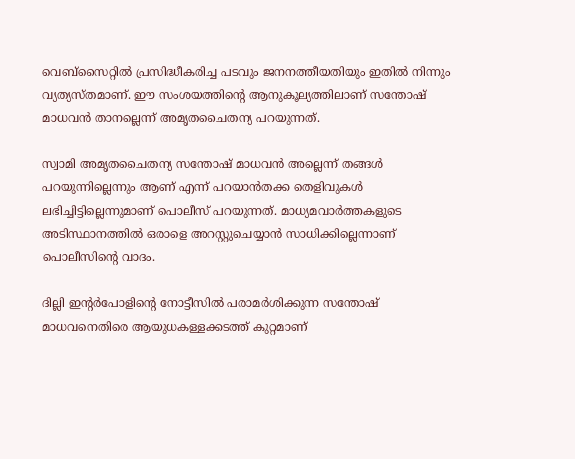വെബ്‌സൈറ്റില്‍ പ്രസിദ്ധീകരിച്ച പടവും ജനനത്തീയതിയും ഇതില്‍ നിന്നും വ്യത്യസ്‌തമാണ്‌. ഈ സംശയത്തിന്റെ ആനുകൂല്യത്തിലാണ്‌ സന്തോഷ്‌ മാധവന്‍ താനല്ലെന്ന്‌ അമൃതചൈതന്യ പറയുന്നത്‌.

സ്വാമി അമൃതചൈതന്യ സന്തോഷ്‌ മാധവന്‍ അല്ലെന്ന്‌ തങ്ങള്‍ പറയുന്നില്ലെന്നും ആണ്‌ എന്ന്‌ പറയാന്‍തക്ക തെളിവുകള്‍ ലഭിച്ചിട്ടില്ലെന്നുമാണ്‌ പൊലീസ്‌ പറയുന്നത്‌. മാധ്യമവാര്‍ത്തകളുടെ അടിസ്ഥാനത്തില്‍ ഒരാളെ അറസ്റ്റുചെയ്യാന്‍ സാധിക്കില്ലെന്നാണ്‌ പൊലീസിന്റെ വാദം.

ദില്ലി ഇന്റര്‍പോളിന്റെ നോട്ടീസില്‍ പരാമര്‍ശിക്കുന്ന സന്തോഷ്‌ മാധവനെതിരെ ആയുധകള്ളക്കടത്ത്‌ കുറ്റമാണ്‌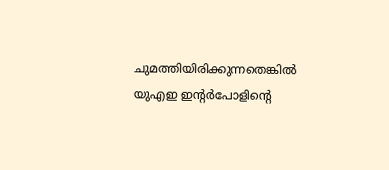ചുമത്തിയിരിക്കുന്നതെങ്കില്‍ യുഎഇ ഇന്റര്‍പോളിന്റെ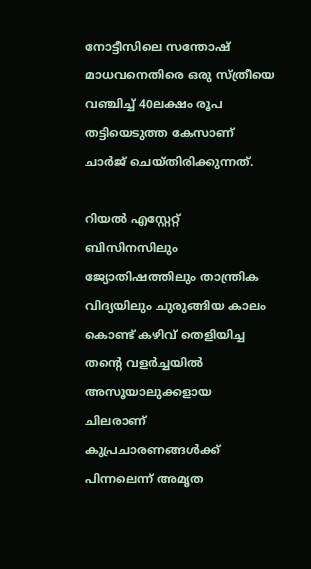നോട്ടീസിലെ സന്തോഷ്‌ മാധവനെതിരെ ഒരു സ്‌ത്രീയെ വഞ്ചിച്ച്‌ 40ലക്ഷം രൂപ തട്ടിയെടുത്ത കേസാണ്‌ ചാര്‍ജ്‌ ചെയ്‌തിരിക്കുന്നത്‌.

റിയല്‍ എസ്റ്റേറ്റ്‌ ബിസിനസിലും ജ്യോതിഷത്തിലും താന്ത്രിക വിദ്യയിലും ചുരുങ്ങിയ കാലം കൊണ്ട്‌ കഴിവ്‌ തെളിയിച്ച തന്റെ വളര്‍ച്ചയില്‍ അസൂയാലുക്കളായ ചിലരാണ്‌ കുപ്രചാരണങ്ങള്‍ക്ക്‌ പിന്നലെന്ന്‌ അമൃത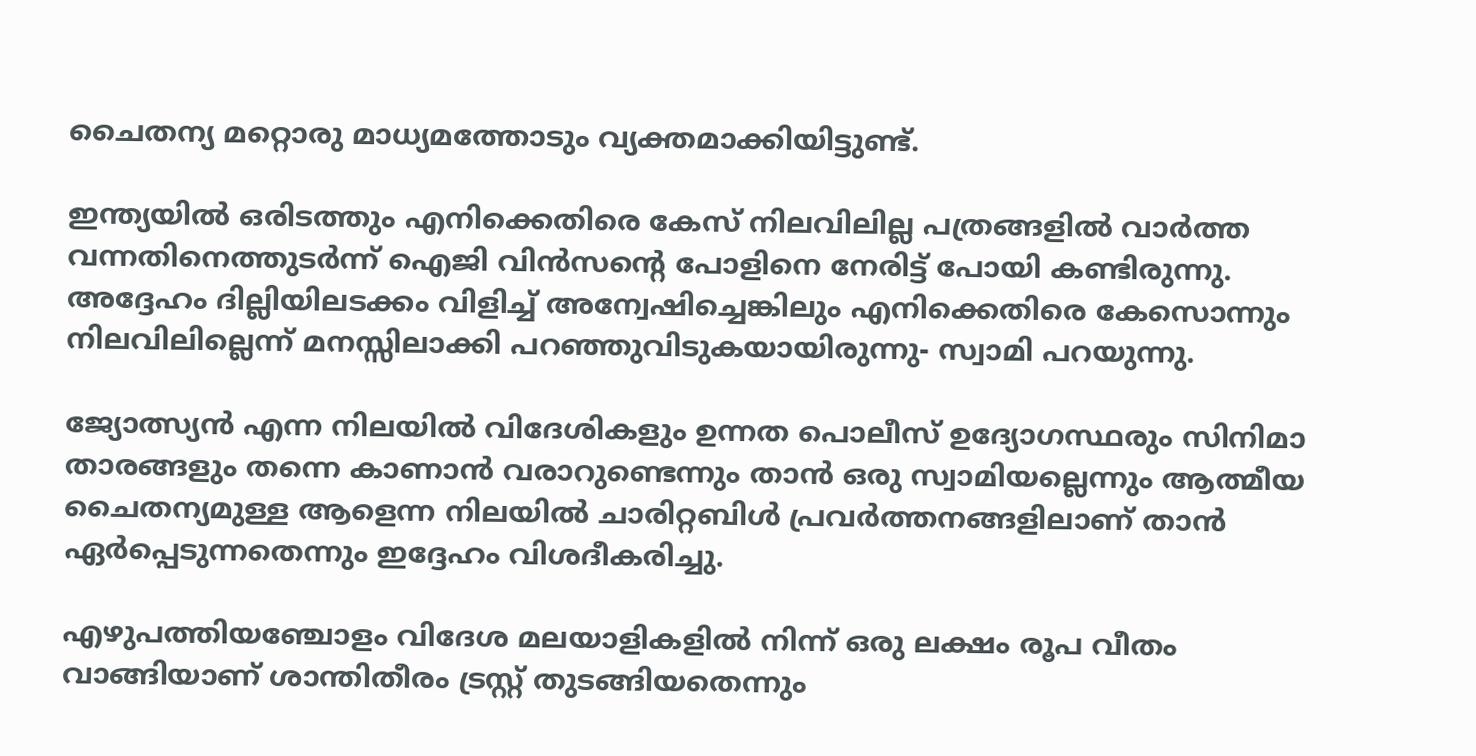ചൈതന്യ മറ്റൊരു മാധ്യമത്തോടും വ്യക്തമാക്കിയിട്ടുണ്ട്‌.

ഇന്ത്യയില്‍ ഒരിടത്തും എനിക്കെതിരെ കേസ്‌ നിലവിലില്ല പത്രങ്ങളില്‍ വാര്‍ത്ത വന്നതിനെത്തുടര്‍ന്ന്‌ ഐജി വിന്‍സന്റെ പോളിനെ നേരിട്ട്‌ പോയി കണ്ടിരുന്നു. അദ്ദേഹം ദില്ലിയിലടക്കം വിളിച്ച്‌ അന്വേഷിച്ചെങ്കിലും എനിക്കെതിരെ കേസൊന്നും നിലവിലില്ലെന്ന്‌ മനസ്സിലാക്കി പറഞ്ഞുവിടുകയായിരുന്നു- സ്വാമി പറയുന്നു.

ജ്യോത്സ്യന്‍ എന്ന നിലയില്‍ വിദേശികളും ഉന്നത പൊലീസ്‌ ഉദ്യോഗസ്ഥരും സിനിമാ താരങ്ങളും തന്നെ കാണാന്‍ വരാറുണ്ടെന്നും താന്‍ ഒരു സ്വാമിയല്ലെന്നും ആത്മീയ ചൈതന്യമുള്ള ആളെന്ന നിലയില്‍ ചാരിറ്റബിള്‍ പ്രവര്‍ത്തനങ്ങളിലാണ്‌ താന്‍ ഏര്‍പ്പെടുന്നതെന്നും ഇദ്ദേഹം വിശദീകരിച്ചു.

എഴുപത്തിയഞ്ചോളം വിദേശ മലയാളികളില്‍ നിന്ന്‌ ഒരു ലക്ഷം രൂപ വീതം വാങ്ങിയാണ്‌ ശാന്തിതീരം ട്രസ്റ്റ്‌ തുടങ്ങിയതെന്നും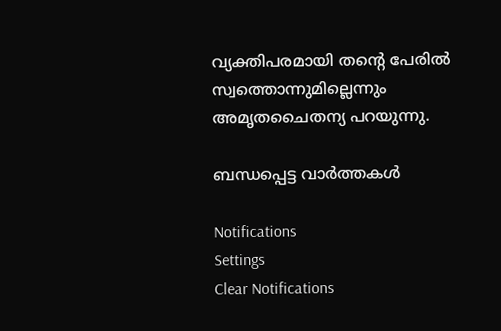വ്യക്തിപരമായി തന്റെ പേരില്‍ സ്വത്തൊന്നുമില്ലെന്നും അമൃതചൈതന്യ പറയുന്നു.

ബന്ധപ്പെട്ട വാര്‍ത്തകള്‍

Notifications
Settings
Clear Notifications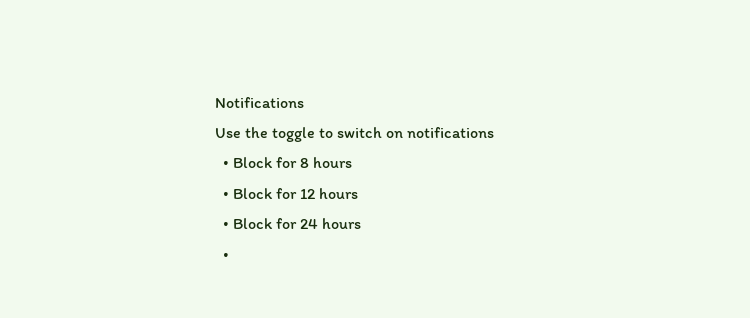Notifications
Use the toggle to switch on notifications
  • Block for 8 hours
  • Block for 12 hours
  • Block for 24 hours
  •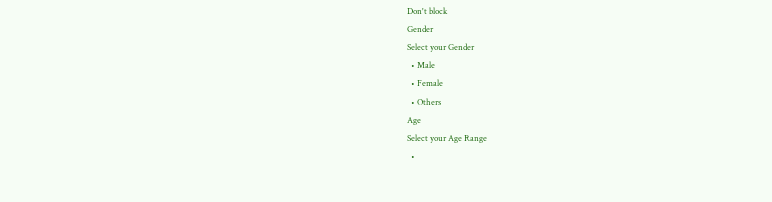Don't block
Gender
Select your Gender
  • Male
  • Female
  • Others
Age
Select your Age Range
  •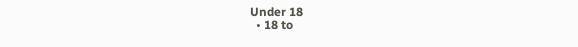Under 18
  • 18 to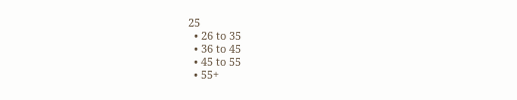25
  • 26 to 35
  • 36 to 45
  • 45 to 55
  • 55+